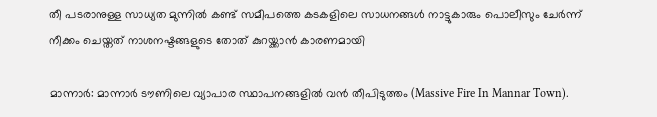തീ പടരാനുള്ള സാധ്യത മുന്നിൽ കണ്ട് സമീപത്തെ കടകളിലെ സാധനങ്ങൾ നാട്ടുകാരും പൊലീസും ചേർന്ന് നീക്കം ചെയ്തത് നാശനഷ്ടങ്ങളുടെ തോത് കുറയ്ക്കാൻ കാരണമായി

മാന്നാർ: മാന്നാർ ടൗണിലെ വ്യാപാര സ്ഥാപനങ്ങളിൽ വൻ തീപിടുത്തം (Massive Fire In Mannar Town).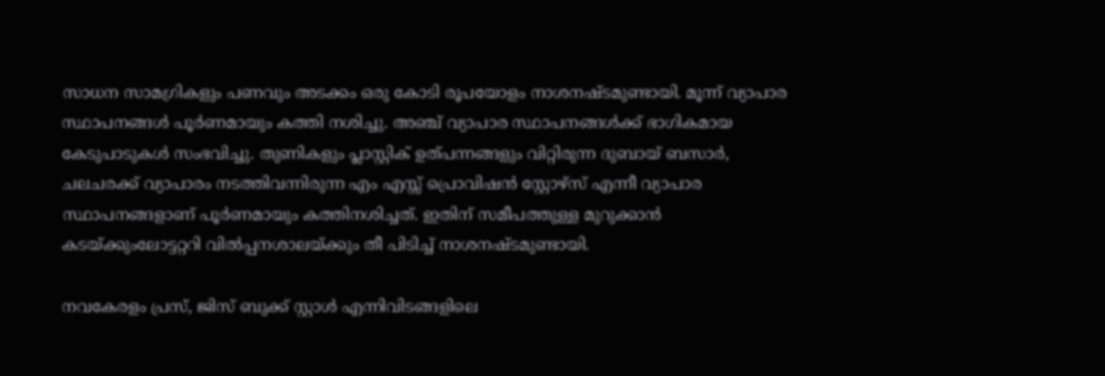സാധന സാമഗ്രികളും പണവും അടക്കം ഒരു കോടി രൂപയോളം നാശനഷ്ടമുണ്ടായി. മൂന്ന് വ്യാപാര സ്ഥാപനങ്ങൾ പൂർണമായും കത്തി നശിച്ചു. അഞ്ച് വ്യാപാര സ്ഥാപനങ്ങൾക്ക് ഭാഗികമായ കേടുപാടുകൾ സംഭവിച്ചു. തുണികളും പ്ലാസ്റ്റിക് ഉത്പന്നങ്ങളും വിറ്റിരുന്ന ദുബായ് ബസാർ, ചലചരക്ക് വ്യാപാരം നടത്തിവന്നിരുന്ന എം എസ്സ് പ്രൊവിഷൻ സ്റ്റോഴ്സ് എന്നീ വ്യാപാര സ്ഥാപനങ്ങളാണ് പൂർണമായും കത്തിനശിച്ചത്. ഇതിന് സമീപത്തുള്ള മുറുക്കാൻ കടയ്ക്കുംലോട്ടറ്ററി വിൽപ്പനശാലയ്ക്കും തീ പിടിച്ച് നാശനഷ്ടമുണ്ടായി.

നവകേരളം പ്രസ്, ജിസ് ബുക്ക് സ്റ്റാൾ എന്നിവിടങ്ങളിലെ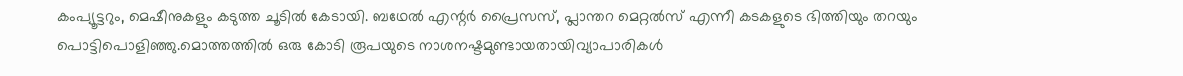കംപ്യൂട്ടറും, മെഷീനുകളും കടുത്ത ചൂടിൽ കേടായി. ബഥേൽ എന്റർ പ്രൈസസ്, പ്ലാന്തറ മെറ്റൽസ് എന്നീ കടകളുടെ ഭിത്തിയും തറയും പൊട്ടിപൊളിഞ്ഞു.മൊത്തത്തിൽ ഒരു കോടി രൂപയുടെ നാശനഷ്ടമുണ്ടായതായിവ്യാപാരികൾ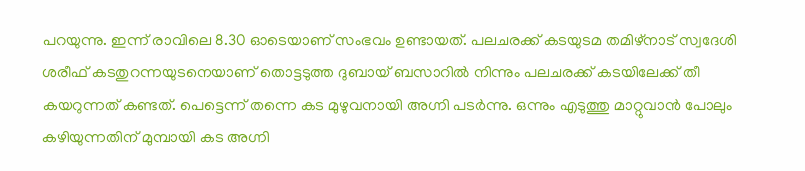പറയുന്നു. ഇന്ന് രാവിലെ 8.30 ഓടെയാണ് സംഭവം ഉണ്ടായത്. പലചരക്ക് കടയുടമ തമിഴ്‌നാട് സ്വദേശി ശരീഫ് കടതുറന്നയുടനെയാണ് തൊട്ടടുത്ത ദുബായ് ബസാറിൽ നിന്നും പലചരക്ക് കടയിലേക്ക് തീ കയറുന്നത് കണ്ടത്. പെട്ടെന്ന് തന്നെ കട മുഴുവനായി അഗ്നി പടർന്നു. ഒന്നും എടുത്തു മാറ്റുവാൻ പോലും കഴിയുന്നതിന് മുമ്പായി കട അഗ്നി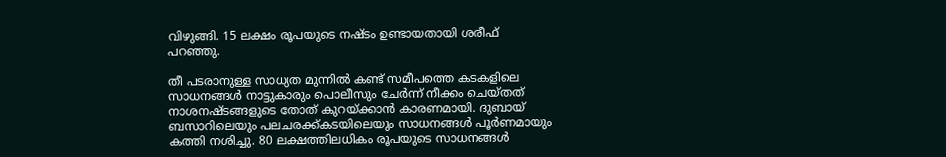വിഴുങ്ങി. 15 ലക്ഷം രൂപയുടെ നഷ്ടം ഉണ്ടായതായി ശരീഫ് പറഞ്ഞു.

തീ പടരാനുള്ള സാധ്യത മുന്നിൽ കണ്ട് സമീപത്തെ കടകളിലെ സാധനങ്ങൾ നാട്ടുകാരും പൊലീസും ചേർന്ന് നീക്കം ചെയ്തത് നാശനഷ്ടങ്ങളുടെ തോത് കുറയ്ക്കാൻ കാരണമായി. ദുബായ് ബസാറിലെയും പലചരക്ക്കടയിലെയും സാധനങ്ങൾ പൂർണമായും കത്തി നശിച്ചു. 80 ലക്ഷത്തിലധികം രൂപയുടെ സാധനങ്ങൾ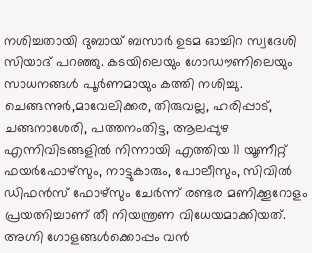നശിച്ചതായി ദുബായ് ബസാർ ഉടമ ഓച്ചിറ സ്വദേശി സിയാദ് പറഞ്ഞു. കടയിലെയും ഗോഡൗണിലെയും സാധനങ്ങൾ പൂർണമായും കത്തി നശിച്ചു. ചെങ്ങന്നുർ,മാവേലിക്കര, തിരുവല്ല, ഹരിപ്പാട്, ചങ്ങനാശേരി, പത്തനംതിട്ട, ആലപ്പുഴ എന്നിവിടങ്ങളിൽ നിന്നായി എത്തിയ 11 യൂണീറ്റ് ഫയർഫോഴ്സും, നാട്ടുകാരും, പോലീസും, സിവിൽ ഡിഫൻസ് ഫോഴ്സും ചേർന്ന് രണ്ടര മണിക്കൂറോളം പ്രയത്നിച്ചാണ് തീ നിയന്ത്രണ വിധേയമാക്കിയത്. അഗ്നി ഗോളങ്ങൾക്കൊപ്പം വൻ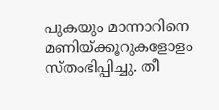പുകയും മാന്നാറിനെ മണിയ്ക്കൂറുകളോളം സ്തംഭിപ്പിച്ചു. തീ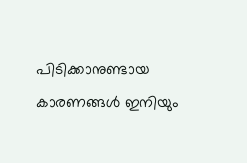പിടിക്കാനുണ്ടായ കാരണങ്ങൾ ഇനിയും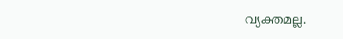വ്യക്തമല്ല.